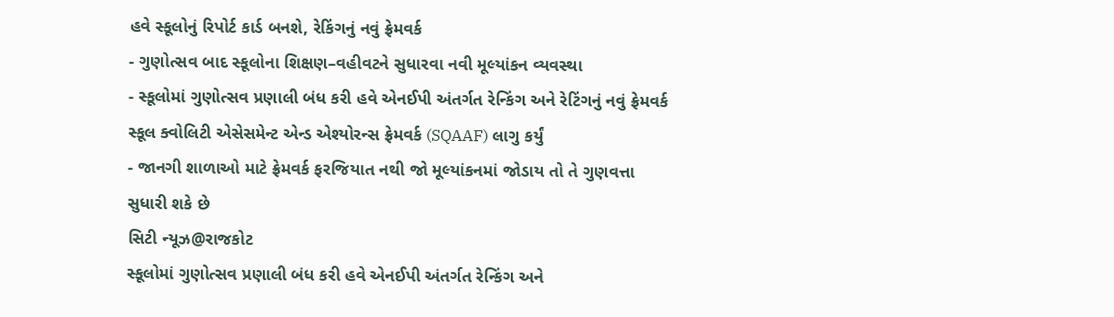હવે સ્કૂલોનું રિપોર્ટ કાર્ડ બનશે, રેકિંગનું નવું ફ્રેમવર્ક
- ગુણોત્સવ બાદ સ્કૂલોના શિક્ષણ–વહીવટને સુધારવા નવી મૂલ્યાંકન વ્યવસ્થા
- સ્કૂલોમાં ગુણોત્સવ પ્રણાલી બંધ કરી હવે એનઈપી અંતર્ગત રેન્કિંગ અને રેટિંગનું નવું ફ્રેમવર્ક સ્કૂલ ક્વોલિટી એસેસમેન્ટ એન્ડ એશ્યોરન્સ ફ્રેમવર્ક (SQAAF) લાગુ કર્યું
- જાનગી શાળાઓ માટે ફ્રેમવર્ક ફરજિયાત નથી જો મૂલ્યાંકનમાં જોડાય તો તે ગુણવત્તા સુધારી શકે છે
સિટી ન્યૂઝ@રાજકોટ
સ્કૂલોમાં ગુણોત્સવ પ્રણાલી બંધ કરી હવે એનઈપી અંતર્ગત રેન્કિંગ અને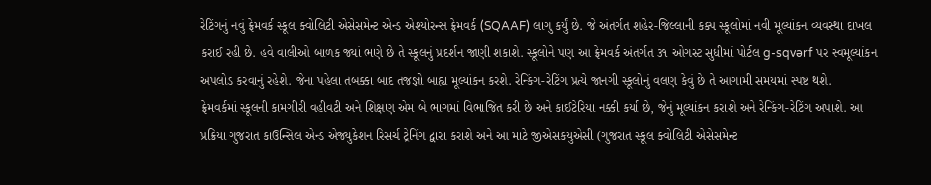રેટિંગનું નવું ફ્રેમવર્ક સ્કૂલ ક્વોલિટી એસેસમેન્ટ એન્ડ એશ્યોરન્સ ફ્રેમવર્ક (SQAAF) લાગુ કર્યું છે. જે અંતર્ગત શહેર-જિલ્લાની કક્પ સ્કૂલોમાં નવી મૂલ્યાંકન વ્યવસ્થા દાખલ કરાઈ રહી છે. હવે વાલીઓ બાળક જ્યાં ભણે છે તે સ્કૂલનું પ્રદર્શન જાણી શકાશે. સ્કૂલોને પણ આ ફ્રેમવર્ક અંતર્ગત ૩૧ ઓગસ્ટ સુધીમાં પોર્ટલ g-sqvərf પર સ્વમૂલ્યાંકન અપલોડ કરવાનું રહેશે. જેના પહેલા તબક્કા બાદ તજજ્ઞો બાહ્ય મૂલ્યાંકન કરશે. રેન્કિંગ-રેટિંગ પ્રત્યે જાનગી સ્કૂલોનું વલણ કેવું છે તે આગામી સમયમાં સ્પષ્ટ થશે.
ફ્રેમવર્કમાં સ્કૂલની કામગીરી વહીવટી અને શિક્ષણ એમ બે ભાગમાં વિભાજિત કરી છે અને કાઈટેરિયા નક્કી કર્યા છે, જેનું મૂલ્યાંકન કરાશે અને રેન્કિંગ-રેટિંગ અપાશે. આ પ્રક્રિયા ગુજરાત કાઉન્સિલ એન્ડ એજ્યુકેશન રિસર્ચ ટ્રેનિંગ દ્વારા કરાશે અને આ માટે જીએસકયુએસી (ગુજરાત સ્કૂલ ક્વોલિટી એસેસમેન્ટ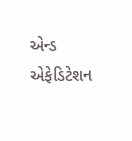એન્ડ એફેડિટેશન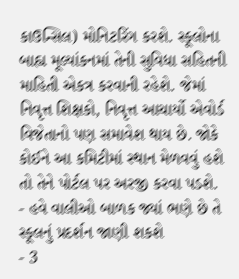કાઉન્સિલ) મોનિટરિંગ કરશે. સ્કૂલોના બાહ્ય મૂલ્યાંકનમાં તેની સુવિધા સહિતની માહિતી એકત્ર કરવાની રહેશે. જેમાં નિવૃત્ત શિક્ષકો, નિવૃત્ત આચાર્યો એવોર્ડ વિજેતાનો પણ સમાવેશ થાય છે. જોકે કોઈને આ કમિટીમાં સ્થાન મેળવવું હશે તો તેને પોર્ટલ પર અરજી કરવા પડશે.
- હવે વાલીઓ બાળક જ્યાં ભણે છે તે સ્કૂલનું પ્રદર્શન જાણી શકશે
- 3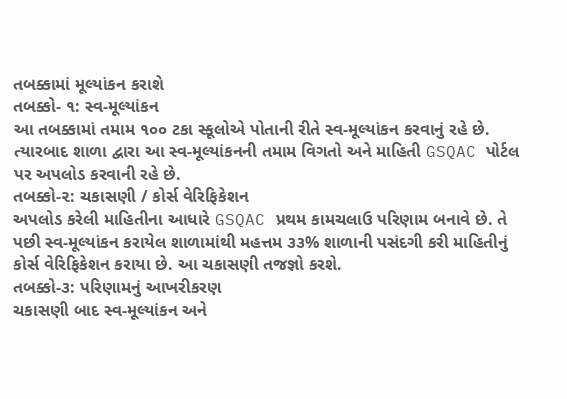તબક્કામાં મૂલ્યાંકન કરાશે
તબક્કો- ૧: સ્વ-મૂલ્યાંકન
આ તબક્કામાં તમામ ૧૦૦ ટકા સ્કૂલોએ પોતાની રીતે સ્વ-મૂલ્યાંકન કરવાનું રહે છે. ત્યારબાદ શાળા દ્વારા આ સ્વ-મૂલ્યાંકનની તમામ વિગતો અને માહિતી GSQAC પોર્ટલ પર અપલોડ કરવાની રહે છે.
તબક્કો-૨: ચકાસણી / કોર્સ વેરિફિકેશન
અપલોડ કરેલી માહિતીના આધારે GSQAC પ્રથમ કામચલાઉ પરિણામ બનાવે છે. તે પછી સ્વ-મૂલ્યાંકન કરાયેલ શાળામાંથી મહત્તમ ૩૩% શાળાની પસંદગી કરી માહિતીનું કોર્સ વેરિફિકેશન કરાયા છે. આ ચકાસણી તજજ્ઞો કરશે.
તબક્કો-૩: પરિણામનું આખરીકરણ
ચકાસણી બાદ સ્વ-મૂલ્યાંકન અને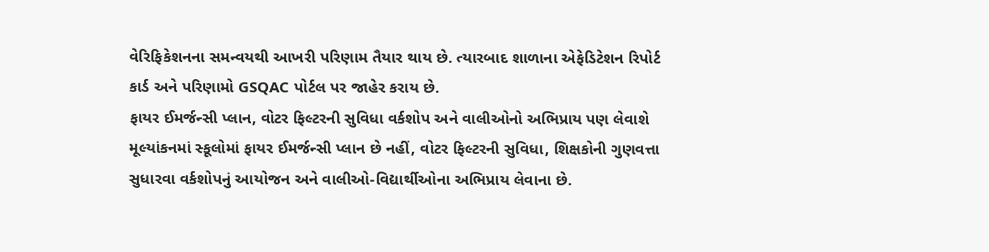વેરિફિકેશનના સમન્વયથી આખરી પરિણામ તૈયાર થાય છે. ત્યારબાદ શાળાના એફેડિટેશન રિપોર્ટ કાર્ડ અને પરિણામો GSQAC પોર્ટલ પર જાહેર કરાય છે.
ફાયર ઈમર્જન્સી પ્લાન, વોટર ફિલ્ટરની સુવિધા વર્કશોપ અને વાલીઓનો અભિપ્રાય પણ લેવાશે
મૂલ્યાંકનમાં સ્કૂલોમાં ફાયર ઈમર્જન્સી પ્લાન છે નહીં, વોટર ફિલ્ટરની સુવિધા, શિક્ષકોની ગુણવત્તા સુધારવા વર્કશોપનું આયોજન અને વાલીઓ-વિદ્યાર્થીઓના અભિપ્રાય લેવાના છે.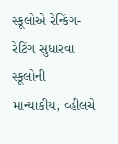સ્કૂલોએ રેન્કિંગ-રેટિંગ સુધારવા સ્કૂલોની માન્યાકીય, વ્હીલચે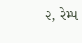૨, રેમ્પ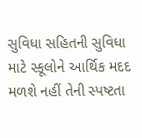સુવિધા સહિતની સુવિધા માટે સ્કૂલોને આર્થિક મદદ મળશે નહીં તેની સ્પષ્ટતા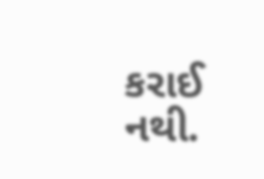કરાઈ નથી.